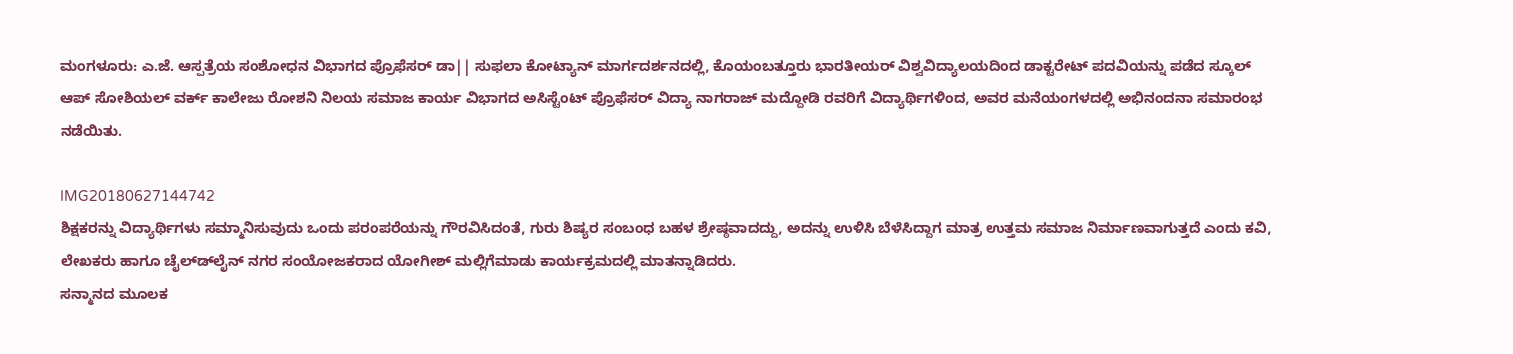ಮಂಗಳೂರು: ಎ.ಜೆ. ಆಸ್ಪತ್ರೆಯ ಸಂಶೋಧನ ವಿಭಾಗದ ಪ್ರೊಫೆಸರ್ ಡಾ|| ಸುಫಲಾ ಕೋಟ್ಯಾನ್ ಮಾರ್ಗದರ್ಶನದಲ್ಲಿ, ಕೊಯಂಬತ್ತೂರು ಭಾರತೀಯರ್ ವಿಶ್ವವಿದ್ಯಾಲಯದಿಂದ ಡಾಕ್ಟರೇಟ್ ಪದವಿಯನ್ನು ಪಡೆದ ಸ್ಕೂಲ್ ಆಪ್ ಸೋಶಿಯಲ್ ವರ್ಕ್ ಕಾಲೇಜು ರೋಶನಿ ನಿಲಯ ಸಮಾಜ ಕಾರ್ಯ ವಿಭಾಗದ ಅಸಿಸ್ಟೆಂಟ್ ಪ್ರೊಫೆಸರ್ ವಿದ್ಯಾ ನಾಗರಾಜ್ ಮದ್ದೋಡಿ ರವರಿಗೆ ವಿದ್ಯಾರ್ಥಿಗಳಿಂದ, ಅವರ ಮನೆಯಂಗಳದಲ್ಲಿ ಅಭಿನಂದನಾ ಸಮಾರಂಭ ನಡೆಯಿತು.

IMG20180627144742
ಶಿಕ್ಷಕರನ್ನು ವಿದ್ಯಾರ್ಥಿಗಳು ಸಮ್ಮಾನಿಸುವುದು ಒಂದು ಪರಂಪರೆಯನ್ನು ಗೌರವಿಸಿದಂತೆ, ಗುರು ಶಿಷ್ಯರ ಸಂಬಂಧ ಬಹಳ ಶ್ರೇಷ್ಠವಾದದ್ದು, ಅದನ್ನು ಉಳಿಸಿ ಬೆಳೆಸಿದ್ದಾಗ ಮಾತ್ರ ಉತ್ತಮ ಸಮಾಜ ನಿರ್ಮಾಣವಾಗುತ್ತದೆ ಎಂದು ಕವಿ, ಲೇಖಕರು ಹಾಗೂ ಚೈಲ್ಡ್‍ಲೈನ್ ನಗರ ಸಂಯೋಜಕರಾದ ಯೋಗೀಶ್ ಮಲ್ಲಿಗೆಮಾಡು ಕಾರ್ಯಕ್ರಮದಲ್ಲಿ ಮಾತನ್ನಾಡಿದರು.
ಸನ್ಮಾನದ ಮೂಲಕ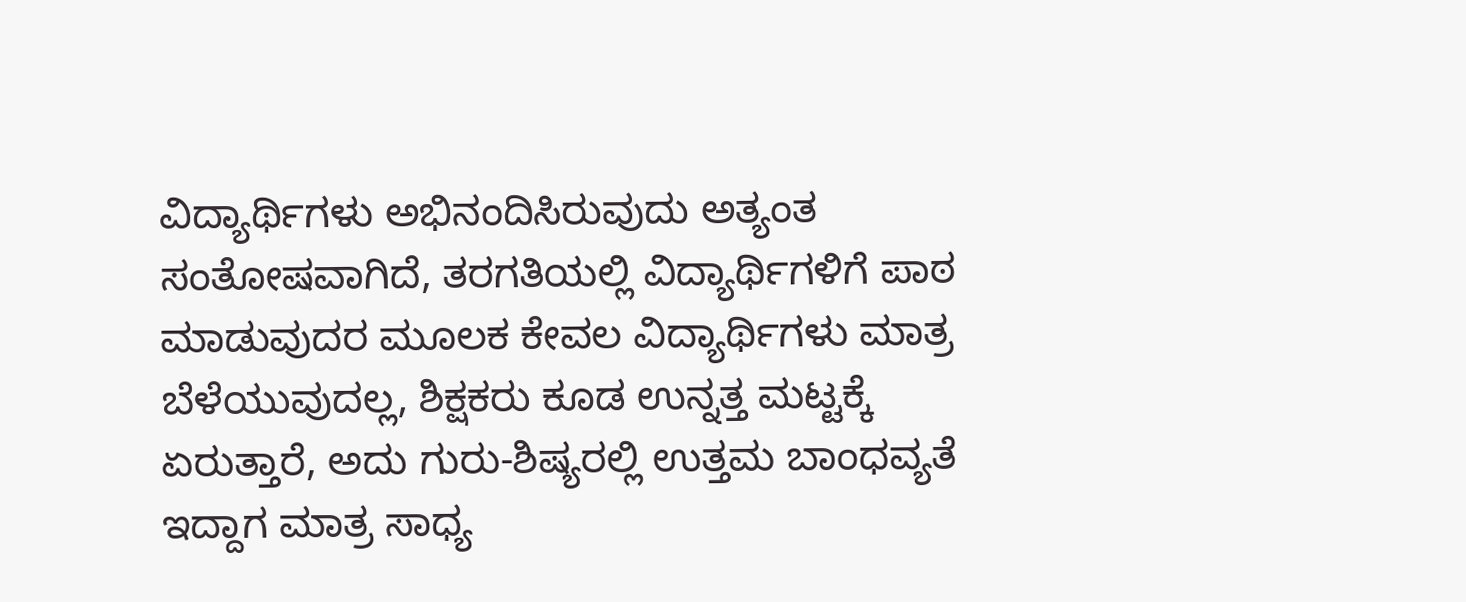ವಿದ್ಯಾರ್ಥಿಗಳು ಅಭಿನಂದಿಸಿರುವುದು ಅತ್ಯಂತ ಸಂತೋಷವಾಗಿದೆ, ತರಗತಿಯಲ್ಲಿ ವಿದ್ಯಾರ್ಥಿಗಳಿಗೆ ಪಾಠ ಮಾಡುವುದರ ಮೂಲಕ ಕೇವಲ ವಿದ್ಯಾರ್ಥಿಗಳು ಮಾತ್ರ ಬೆಳೆಯುವುದಲ್ಲ, ಶಿಕ್ಷಕರು ಕೂಡ ಉನ್ನತ್ತ ಮಟ್ಟಕ್ಕೆ ಏರುತ್ತಾರೆ, ಅದು ಗುರು-ಶಿಷ್ಯರಲ್ಲಿ ಉತ್ತಮ ಬಾಂಧವ್ಯತೆ ಇದ್ದಾಗ ಮಾತ್ರ ಸಾಧ್ಯ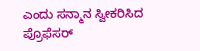ಎಂದು ಸನ್ಮಾನ ಸ್ವೀಕರಿಸಿದ ಪ್ರೊಫೆಸರ್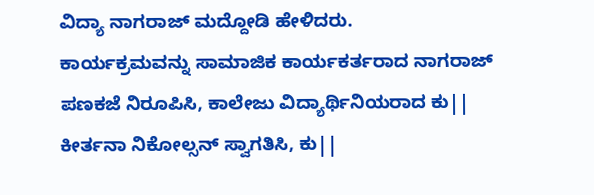ವಿದ್ಯಾ ನಾಗರಾಜ್ ಮದ್ದೋಡಿ ಹೇಳಿದರು.
ಕಾರ್ಯಕ್ರಮವನ್ನು ಸಾಮಾಜಿಕ ಕಾರ್ಯಕರ್ತರಾದ ನಾಗರಾಜ್ ಪಣಕಜೆ ನಿರೂಪಿಸಿ, ಕಾಲೇಜು ವಿದ್ಯಾರ್ಥಿನಿಯರಾದ ಕು|| ಕೀರ್ತನಾ ನಿಕೋಲ್ಸನ್ ಸ್ವಾಗತಿಸಿ, ಕು||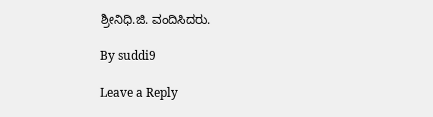ಶ್ರೀನಿಧಿ.ಜಿ. ವಂದಿಸಿದರು.

By suddi9

Leave a Reply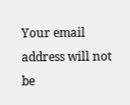Your email address will not be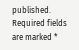published. Required fields are marked *